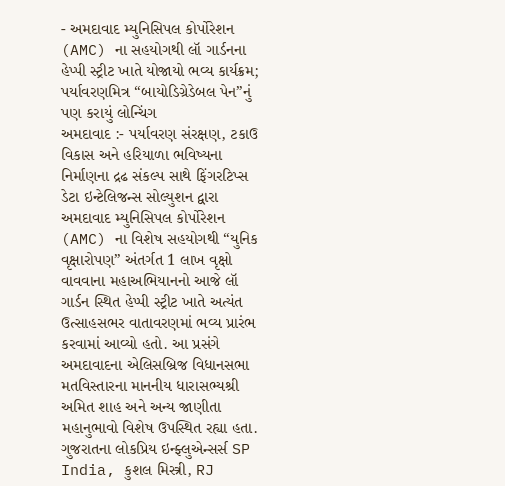- અમદાવાદ મ્યુનિસિપલ કોર્પોરેશન (AMC) ના સહયોગથી લૉ ગાર્ડનના હેપ્પી સ્ટ્રીટ ખાતે યોજાયો ભવ્ય કાર્યક્રમ; પર્યાવરણમિત્ર “બાયોડિગ્રેડેબલ પેન”નું પણ કરાયું લોન્ચિંગ
અમદાવાદ :- પર્યાવરણ સંરક્ષણ, ટકાઉ વિકાસ અને હરિયાળા ભવિષ્યના નિર્માણના દ્રઢ સંકલ્પ સાથે ફિંગરટિપ્સ ડેટા ઇન્ટેલિજન્સ સોલ્યુશન દ્વારા અમદાવાદ મ્યુનિસિપલ કોર્પોરેશન (AMC) ના વિશેષ સહયોગથી “યુનિક વૃક્ષારોપણ” અંતર્ગત 1 લાખ વૃક્ષો વાવવાના મહાઅભિયાનનો આજે લૉ ગાર્ડન સ્થિત હેપ્પી સ્ટ્રીટ ખાતે અત્યંત ઉત્સાહસભર વાતાવરણમાં ભવ્ય પ્રારંભ કરવામાં આવ્યો હતો. આ પ્રસંગે અમદાવાદના એલિસબ્રિજ વિધાનસભા મતવિસ્તારના માનનીય ધારાસભ્યશ્રી અમિત શાહ અને અન્ય જાણીતા મહાનુભાવો વિશેષ ઉપસ્થિત રહ્યા હતા. ગુજરાતના લોકપ્રિય ઇન્ફ્લુએન્સર્સ SP India, કુશલ મિસ્ત્રી, RJ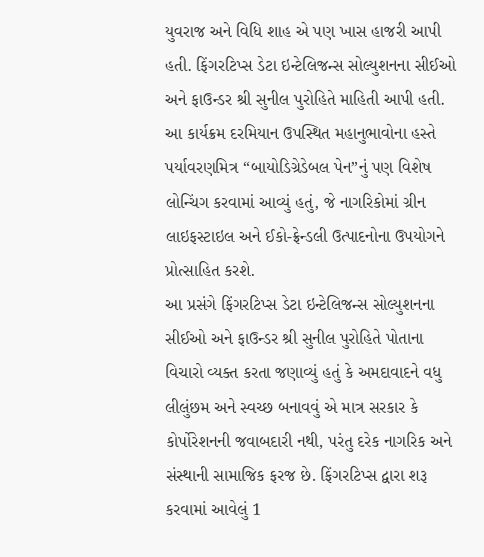યુવરાજ અને વિધિ શાહ એ પણ ખાસ હાજરી આપી હતી. ફિંગરટિપ્સ ડેટા ઇન્ટેલિજન્સ સોલ્યુશનના સીઈઓ અને ફાઉન્ડર શ્રી સુનીલ પુરોહિતે માહિતી આપી હતી. આ કાર્યક્રમ દરમિયાન ઉપસ્થિત મહાનુભાવોના હસ્તે પર્યાવરણમિત્ર “બાયોડિગ્રેડેબલ પેન”નું પણ વિશેષ લોન્ચિંગ કરવામાં આવ્યું હતું, જે નાગરિકોમાં ગ્રીન લાઇફસ્ટાઇલ અને ઈકો-ફ્રેન્ડલી ઉત્પાદનોના ઉપયોગને પ્રોત્સાહિત કરશે.
આ પ્રસંગે ફિંગરટિપ્સ ડેટા ઇન્ટેલિજન્સ સોલ્યુશનના સીઈઓ અને ફાઉન્ડર શ્રી સુનીલ પુરોહિતે પોતાના વિચારો વ્યક્ત કરતા જણાવ્યું હતું કે અમદાવાદને વધુ લીલુંછમ અને સ્વચ્છ બનાવવું એ માત્ર સરકાર કે કોર્પોરેશનની જવાબદારી નથી, પરંતુ દરેક નાગરિક અને સંસ્થાની સામાજિક ફરજ છે. ફિંગરટિપ્સ દ્વારા શરૂ કરવામાં આવેલું 1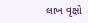લાખ વૃક્ષો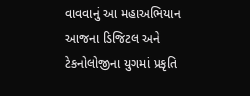વાવવાનું આ મહાઅભિયાન આજના ડિજિટલ અને ટેકનોલોજીના યુગમાં પ્રકૃતિ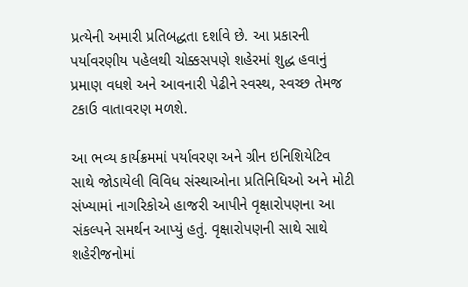પ્રત્યેની અમારી પ્રતિબદ્ધતા દર્શાવે છે. આ પ્રકારની પર્યાવરણીય પહેલથી ચોક્કસપણે શહેરમાં શુદ્ધ હવાનું પ્રમાણ વધશે અને આવનારી પેઢીને સ્વસ્થ, સ્વચ્છ તેમજ ટકાઉ વાતાવરણ મળશે.

આ ભવ્ય કાર્યક્રમમાં પર્યાવરણ અને ગ્રીન ઇનિશિયેટિવ સાથે જોડાયેલી વિવિધ સંસ્થાઓના પ્રતિનિધિઓ અને મોટી સંખ્યામાં નાગરિકોએ હાજરી આપીને વૃક્ષારોપણના આ સંકલ્પને સમર્થન આપ્યું હતું. વૃક્ષારોપણની સાથે સાથે શહેરીજનોમાં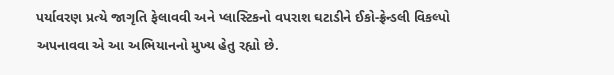પર્યાવરણ પ્રત્યે જાગૃતિ ફેલાવવી અને પ્લાસ્ટિકનો વપરાશ ઘટાડીને ઈકો-ફ્રેન્ડલી વિકલ્પો અપનાવવા એ આ અભિયાનનો મુખ્ય હેતુ રહ્યો છે.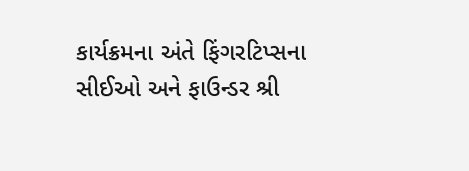કાર્યક્રમના અંતે ફિંગરટિપ્સના સીઈઓ અને ફાઉન્ડર શ્રી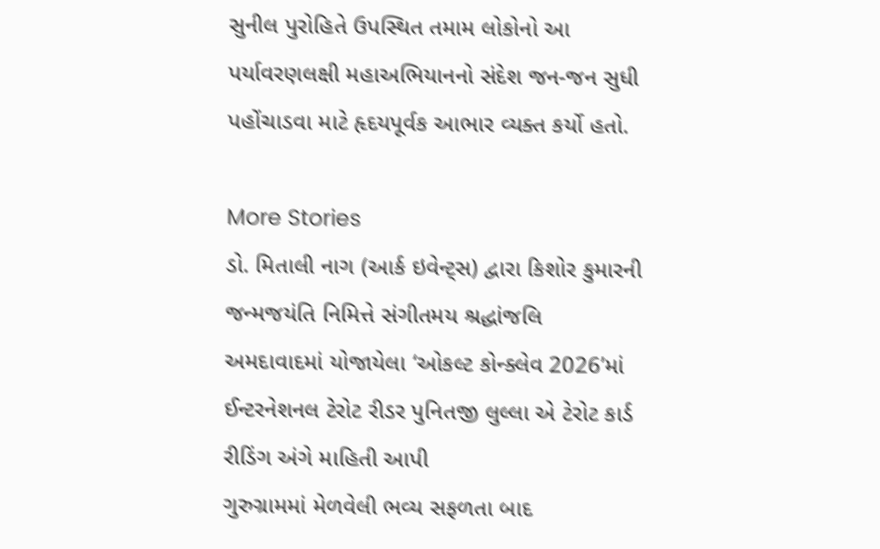સુનીલ પુરોહિતે ઉપસ્થિત તમામ લોકોનો આ પર્યાવરણલક્ષી મહાઅભિયાનનો સંદેશ જન-જન સુધી પહોંચાડવા માટે હૃદયપૂર્વક આભાર વ્યક્ત કર્યો હતો.

More Stories
ડો. મિતાલી નાગ (આર્ક ઇવેન્ટ્સ) દ્વારા કિશોર કુમારની જન્મજયંતિ નિમિત્તે સંગીતમય શ્રદ્ધાંજલિ
અમદાવાદમાં યોજાયેલા ‘ઓકલ્ટ કોન્ક્લેવ 2026’માં ઈન્ટરનેશનલ ટેરોટ રીડર પુનિતજી લુલ્લા એ ટેરોટ કાર્ડ રીડિંગ અંગે માહિતી આપી
ગુરુગ્રામમાં મેળવેલી ભવ્ય સફળતા બાદ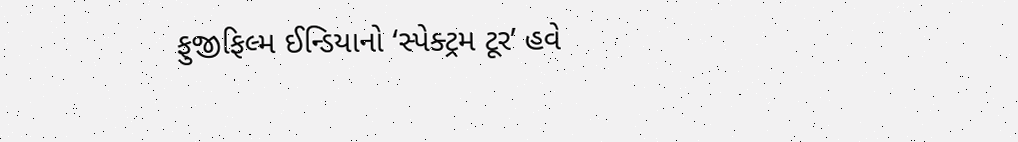ફુજીફિલ્મ ઈન્ડિયાનો ‘સ્પેક્ટ્રમ ટૂર’ હવે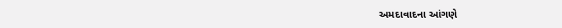અમદાવાદના આંગણે